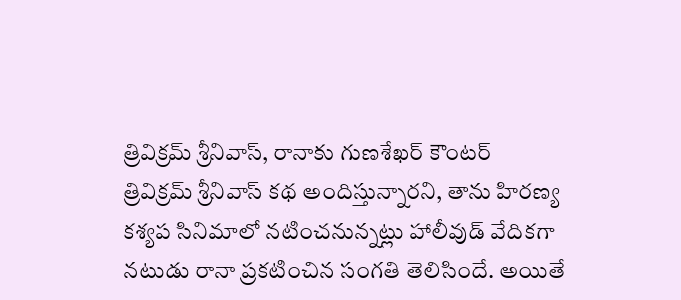త్రివిక్రమ్ శ్రీనివాస్, రానాకు గుణశేఖర్ కౌంటర్
త్రివిక్రమ్ శ్రీనివాస్ కథ అందిస్తున్నారని, తాను హిరణ్య కశ్యప సినిమాలో నటించనున్నట్లు హాలీవుడ్ వేదికగా నటుడు రానా ప్రకటించిన సంగతి తెలిసిందే. అయితే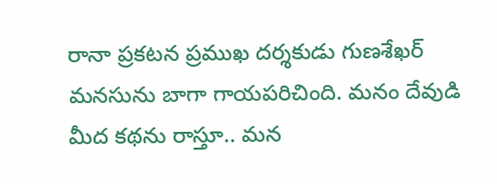రానా ప్రకటన ప్రముఖ దర్శకుడు గుణశేఖర్ మనసును బాగా గాయపరిచింది. మనం దేవుడి మీద కథను రాస్తూ.. మన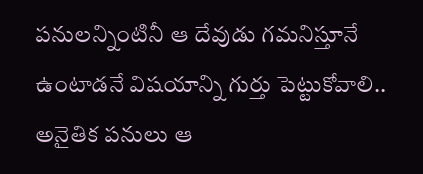పనులన్నింటినీ ఆ దేవుడు గమనిస్తూనే ఉంటాడనే విషయాన్ని గుర్తు పెట్టుకోవాలి.. అనైతిక పనులు ఆ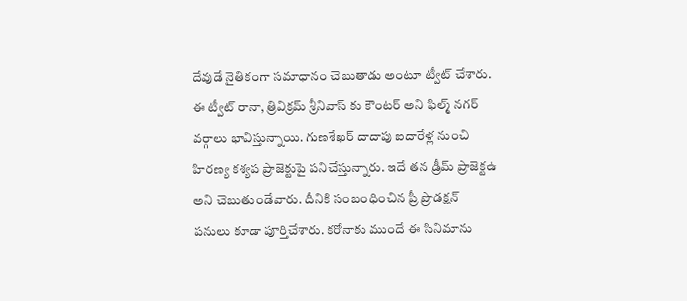దేవుడే నైతికంగా సమాధానం చెబుతాడు అంటూ ట్వీట్ చేశారు.
ఈ ట్వీట్ రానా, త్రివిక్రమ్ శ్రీనివాస్ కు కౌంటర్ అని ఫిల్మ్ నగర్ వర్గాలు భావిస్తున్నాయి. గుణశేఖర్ దాదాపు ఐదారేళ్ల నుంచి హిరణ్య కశ్యప ప్రాజెక్టుపై పనిచేస్తున్నారు. ఇదే తన డ్రీమ్ ప్రాజెక్టఉ అని చెబుతుండేవారు. దీనికి సంబంధించిన ప్రీ ప్రొడక్షన్ పనులు కూడా పూర్తిచేశారు. కరోనాకు ముందే ఈ సినిమాను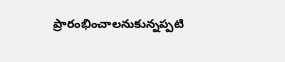ప్రారంభించాలనుకున్నప్పటి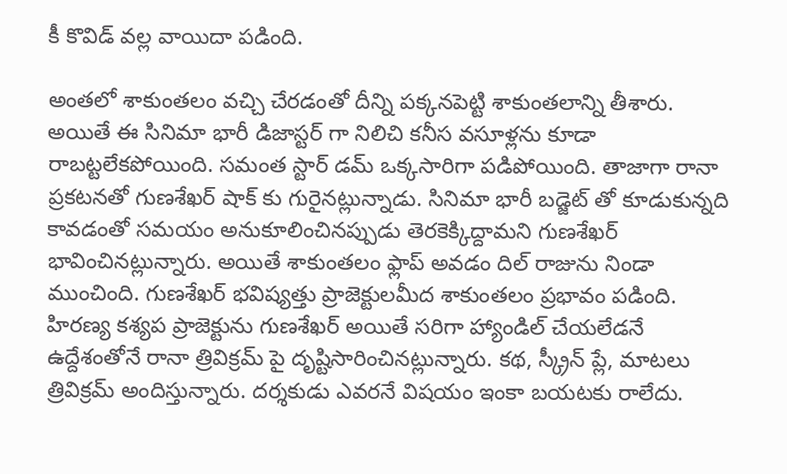కీ కొవిడ్ వల్ల వాయిదా పడింది.

అంతలో శాకుంతలం వచ్చి చేరడంతో దీన్ని పక్కనపెట్టి శాకుంతలాన్ని తీశారు. అయితే ఈ సినిమా భారీ డిజాస్టర్ గా నిలిచి కనీస వసూళ్లను కూడా రాబట్టలేకపోయింది. సమంత స్టార్ డమ్ ఒక్కసారిగా పడిపోయింది. తాజాగా రానా ప్రకటనతో గుణశేఖర్ షాక్ కు గురైనట్లున్నాడు. సినిమా భారీ బడ్జెట్ తో కూడుకున్నది కావడంతో సమయం అనుకూలించినప్పుడు తెరకెక్కిద్దామని గుణశేఖర్ భావించినట్లున్నారు. అయితే శాకుంతలం ఫ్లాప్ అవడం దిల్ రాజును నిండా ముంచింది. గుణశేఖర్ భవిష్యత్తు ప్రాజెక్టులమీద శాకుంతలం ప్రభావం పడింది.
హిరణ్య కశ్యప ప్రాజెక్టును గుణశేఖర్ అయితే సరిగా హ్యాండిల్ చేయలేడనే ఉద్దేశంతోనే రానా త్రివిక్రమ్ పై దృష్టిసారించినట్లున్నారు. కథ, స్క్రీన్ ప్లే, మాటలు త్రివిక్రమ్ అందిస్తున్నారు. దర్శకుడు ఎవరనే విషయం ఇంకా బయటకు రాలేదు.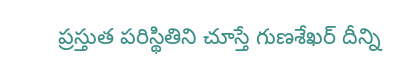ప్రస్తుత పరిస్థితిని చూస్తే గుణశేఖర్ దీన్ని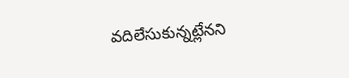వదిలేసుకున్నట్లేనని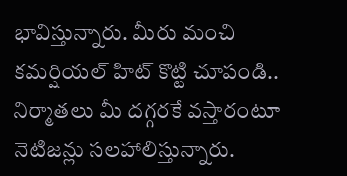భావిస్తున్నారు. మీరు మంచి కమర్షియల్ హిట్ కొట్టి చూపండి.. నిర్మాతలు మీ దగ్గరకే వస్తారంటూ నెటిజన్లు సలహాలిస్తున్నారు.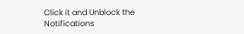Click it and Unblock the Notifications